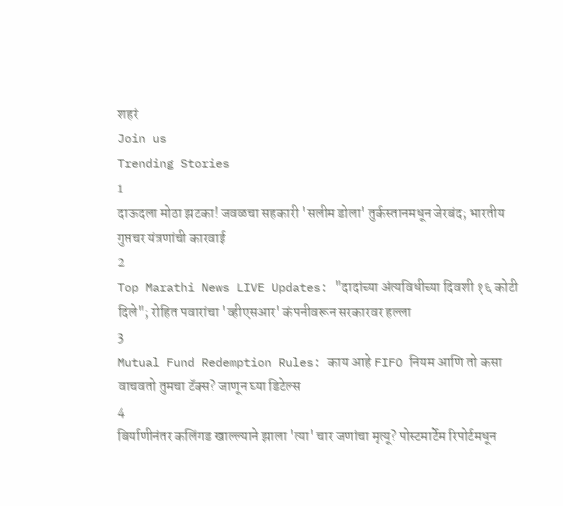शहरं
Join us
Trending Stories
1
दाऊदला मोठा झटका! जवळचा सहकारी 'सलीम डोला' तुर्कस्तानमधून जेरबंद; भारतीय गुप्तचर यंत्रणांची कारवाई
2
Top Marathi News LIVE Updates: "दादांच्या अंत्यविधीच्या दिवशी १६ कोटी दिले"; रोहित पवारांचा 'व्हीएसआर' कंपनीवरून सरकारवर हल्ला
3
Mutual Fund Redemption Rules: काय आहे FIFO नियम आणि तो कसा वाचवतो तुमचा टॅक्स? जाणून घ्या डिटेल्स
4
बिर्याणीनंतर कलिंगड खाल्ल्याने झाला 'त्या' चार जणांचा मृत्यू? पोस्टमार्टेम रिपोर्टमधून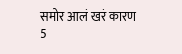समोर आलं खरं कारण
5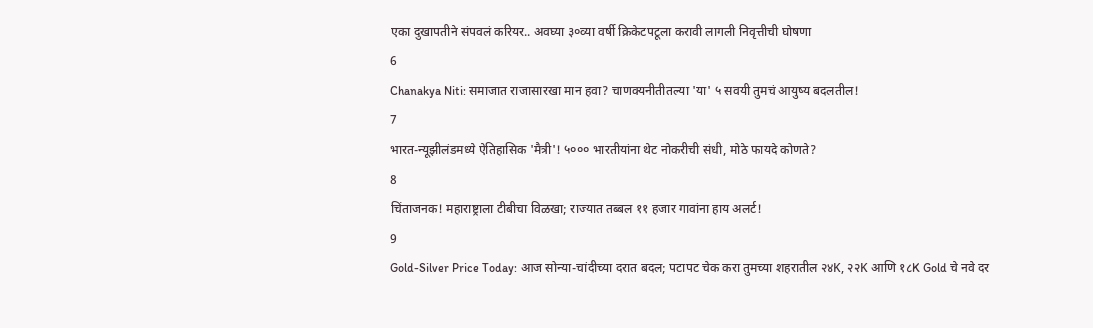एका दुखापतीने संपवलं करियर.. अवघ्या ३०व्या वर्षी क्रिकेटपटूला करावी लागली निवृत्तीची घोषणा
6
Chanakya Niti: समाजात राजासारखा मान हवा? चाणक्यनीतीतल्या 'या' ५ सवयी तुमचं आयुष्य बदलतील!
7
भारत-न्यूझीलंडमध्ये ऐतिहासिक 'मैत्री'! ५००० भारतीयांना थेट नोकरीची संधी, मोठे फायदे कोणते?
8
चिंताजनक! महाराष्ट्राला टीबीचा विळखा; राज्यात तब्बल ११ हजार गावांना हाय अलर्ट!
9
Gold-Silver Price Today: आज सोन्या-चांदीच्या दरात बदल; पटापट चेक करा तुमच्या शहरातील २४K, २२K आणि १८K Gold चे नवे दर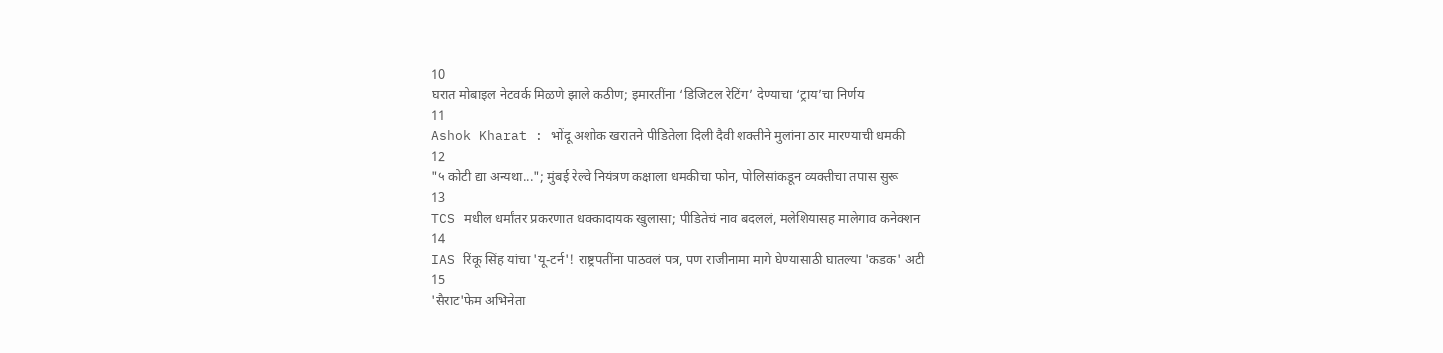10
घरात मोबाइल नेटवर्क मिळणे झाले कठीण; इमारतींना ‘डिजिटल रेटिंग’ देण्याचा ‘ट्राय’चा निर्णय
11
Ashok Kharat : भोंदू अशोक खरातने पीडितेला दिली दैवी शक्तीने मुलांना ठार मारण्याची धमकी
12
"५ कोटी द्या अन्यथा..."; मुंबई रेल्वे नियंत्रण कक्षाला धमकीचा फोन, पोलिसांकडून व्यक्तीचा तपास सुरू
13
TCS मधील धर्मांतर प्रकरणात धक्कादायक खुलासा; पीडितेचं नाव बदललं, मलेशियासह मालेगाव कनेक्शन
14
IAS रिंकू सिंह यांचा 'यू-टर्न'! राष्ट्रपतींना पाठवलं पत्र, पण राजीनामा मागे घेण्यासाठी घातल्या 'कडक' अटी
15
'सैराट'फेम अभिनेता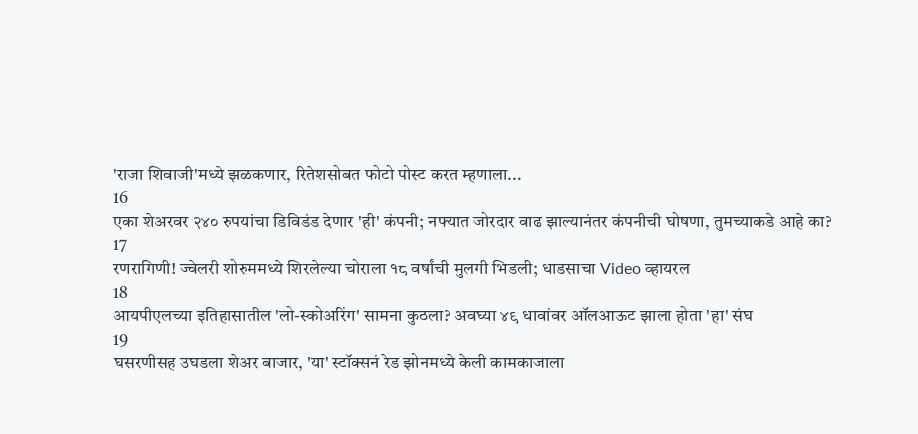'राजा शिवाजी'मध्ये झळकणार, रितेशसोबत फोटो पोस्ट करत म्हणाला...
16
एका शेअरवर २४० रुपयांचा डिविडंड देणार 'ही' कंपनी; नफ्यात जोरदार वाढ झाल्यानंतर कंपनीची घोषणा, तुमच्याकडे आहे का?
17
रणरागिणी! ज्वेलरी शोरुममध्ये शिरलेल्या चोराला १८ वर्षांची मुलगी भिडली; धाडसाचा Video व्हायरल
18
आयपीएलच्या इतिहासातील 'लो-स्कोअरिंग' सामना कुठला? अवघ्या ४९ धावांवर ऑलआऊट झाला होता 'हा' संघ
19
घसरणीसह उघडला शेअर बाजार, 'या' स्टॉक्सनं रेड झोनमध्ये केली कामकाजाला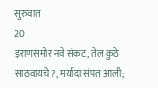सुरुवात
20
इराणसमोर नवे संकट, तेल कुठे साठवायचे?, मर्यादा संपत आली;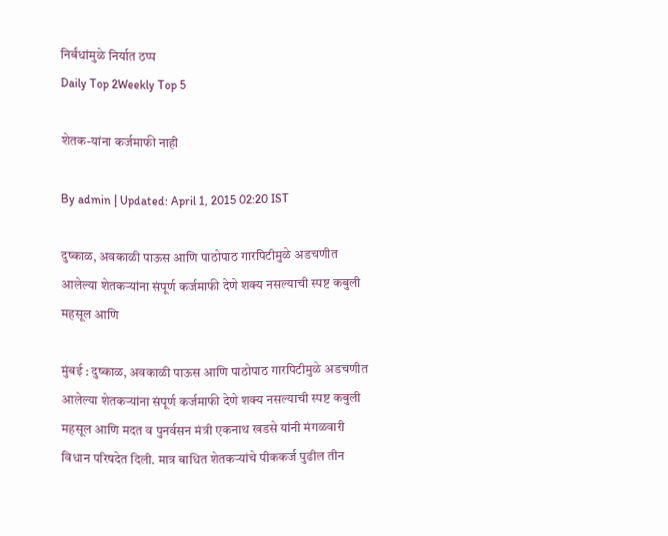निर्बंधांमुळे निर्यात ठप्प
Daily Top 2Weekly Top 5

शेतक-यांना कर्जमाफी नाही

By admin | Updated: April 1, 2015 02:20 IST

दुष्काळ, अवकाळी पाऊस आणि पाठोपाठ गारपिटीमुळे अडचणीत आलेल्या शेतकऱ्यांना संपूर्ण कर्जमाफी देणे शक्य नसल्याची स्पष्ट कबुली महसूल आणि

मुंबई : दुष्काळ, अवकाळी पाऊस आणि पाठोपाठ गारपिटीमुळे अडचणीत आलेल्या शेतकऱ्यांना संपूर्ण कर्जमाफी देणे शक्य नसल्याची स्पष्ट कबुली महसूल आणि मदत व पुनर्वसन मंत्री एकनाथ खडसे यांनी मंगळवारी विधान परिषदेत दिली. मात्र बाधित शेतकऱ्यांचे पीककर्ज पुढील तीन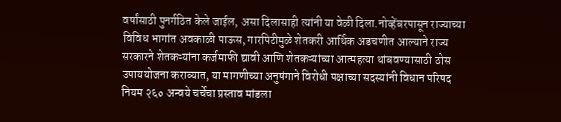वर्षांसाठी पुनर्गठित केले जाईल, असा दिलासाही त्यांनी या वेळी दिला.नोव्हेंबरपासून राज्याच्या विविध भागांत अवकाळी पाऊस, गारपिटीमुळे शेतकरी आर्थिक अडचणीत आल्याने राज्य सरकारने शेतकऱ्यांना कर्जमाफी द्यावी आणि शेतकऱ्यांच्या आत्महत्या थांबवण्यासाठी ठोस उपाययोजना कराव्यात, या मागणीच्या अनुषंगाने विरोधी पक्षाच्या सदस्यांनी विधान परिषद नियम २६० अन्वये चर्चेचा प्रस्ताव मांडला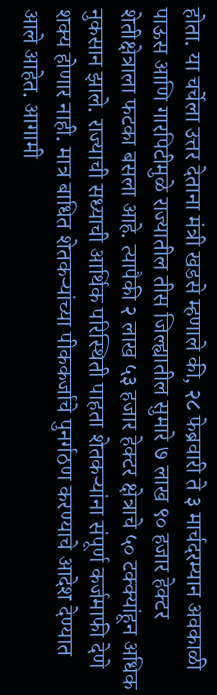होता. या चर्चेला उत्तर देताना मंत्री खडसे म्हणाले की, २८ फेब्रवारी ते ३ मार्चदरम्यान अवकाळी पाऊस आणि गारपिटीमुळे राज्यातील तीस जिल्ह्यातील सुमारे ७ लाख ९० हजार हेक्टर शेतीक्षेत्राला फटका बसला आहे. त्यापैकी २ लाख ५३ हजार हेक्टर क्षेत्राचे ५० टक्क्यांहून अधिक नुकसान झाले. राज्याची सध्याची आर्थिक परिस्थिती पाहता शेतकऱ्यांना संपूर्ण कर्जमाफी देणे शक्य होणार नाही. मात्र बाधित शेतकऱ्यांच्या पीककर्जाचे पुनर्गठण करण्याचे आदेश देण्यात आले आहेत. आगामी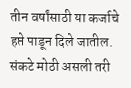तीन वर्षांसाठी या कर्जाचे हप्ते पाडून दिले जातील. संकटे मोठी असली तरी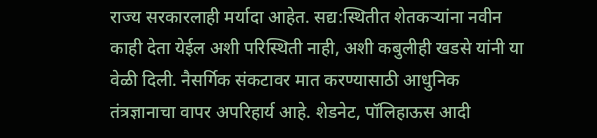राज्य सरकारलाही मर्यादा आहेत. सद्य:स्थितीत शेतकऱ्यांना नवीन काही देता येईल अशी परिस्थिती नाही, अशी कबुलीही खडसे यांनी या वेळी दिली. नैसर्गिक संकटावर मात करण्यासाठी आधुनिक तंत्रज्ञानाचा वापर अपरिहार्य आहे. शेडनेट, पॉलिहाऊस आदी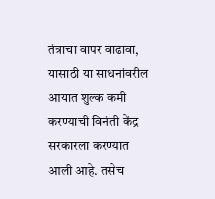तंत्राचा वापर वाढावा, यासाठी या साधनांवरील आयात शुल्क कमी करण्याची विनंती केंद्र सरकारला करण्यात आली आहे. तसेच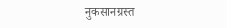नुकसानग्रस्त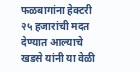फळबागांना हेक्टरी २५ हजारांची मदत देण्यात आल्याचे खडसे यांनी या वेळी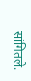सांगितले.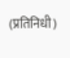(प्रतिनिधी)